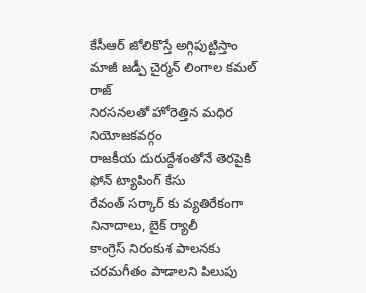కేసీఆర్ జోలికొస్తే అగ్గిపుట్టిస్తాం
మాజీ జడ్పీ చైర్మన్ లింగాల కమల్ రాజ్
నిరసనలతో హోరెత్తిన మధిర నియోజకవర్గం
రాజకీయ దురుద్దేశంతోనే తెరపైకి ఫోన్ ట్యాపింగ్ కేసు
రేవంత్ సర్కార్ కు వ్యతిరేకంగా నినాదాలు, బైక్ ర్యాలీ
కాంగ్రెస్ నిరంకుశ పాలనకు చరమగీతం పాడాలని పిలుపు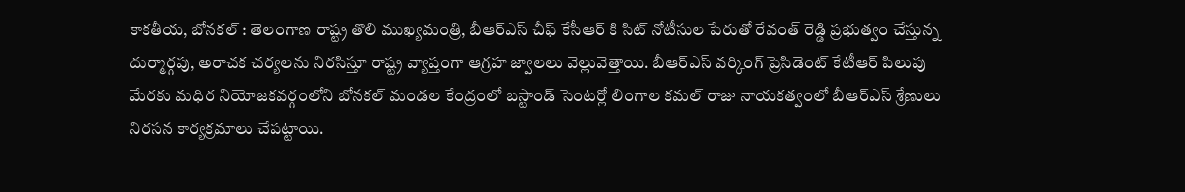కాకతీయ, బోనకల్ : తెలంగాణ రాష్ట్ర తొలి ముఖ్యమంత్రి, బీఆర్ఎస్ చీఫ్ కేసీఆర్ కి సిట్ నోటీసుల పేరుతో రేవంత్ రెడ్డి ప్రభుత్వం చేస్తున్న దుర్మార్గపు, అరాచక చర్యలను నిరసిస్తూ రాష్ట్ర వ్యాప్తంగా ఆగ్రహ జ్వాలలు వెల్లువెత్తాయి. బీఆర్ఎస్ వర్కింగ్ ప్రెసిడెంట్ కేటీఆర్ పిలుపు మేరకు మధిర నియోజకవర్గంలోని బోనకల్ మండల కేంద్రంలో బస్టాండ్ సెంటర్లో లింగాల కమల్ రాజు నాయకత్వంలో బీఆర్ఎస్ శ్రేణులు నిరసన కార్యక్రమాలు చేపట్టాయి.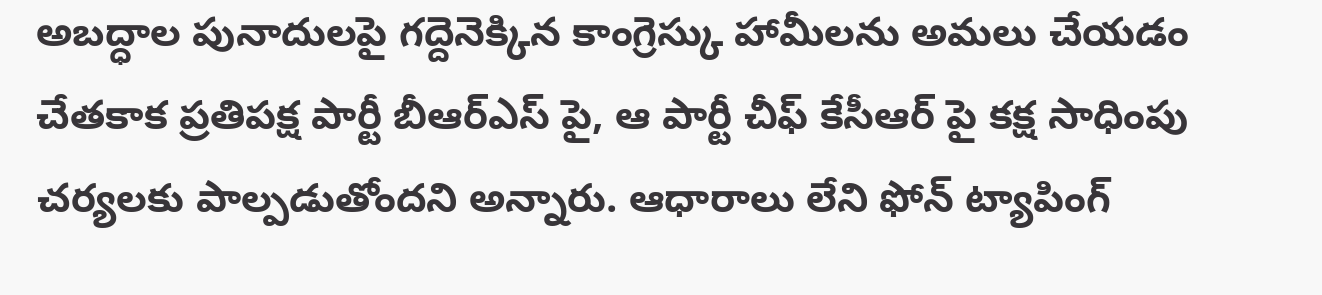అబద్ధాల పునాదులపై గద్దెనెక్కిన కాంగ్రెస్కు హామీలను అమలు చేయడం చేతకాక ప్రతిపక్ష పార్టీ బీఆర్ఎస్ పై, ఆ పార్టీ చీఫ్ కేసీఆర్ పై కక్ష సాధింపు చర్యలకు పాల్పడుతోందని అన్నారు. ఆధారాలు లేని ఫోన్ ట్యాపింగ్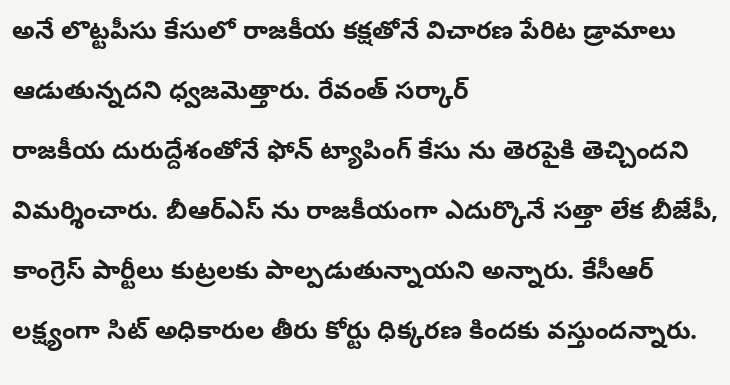అనే లొట్టపీసు కేసులో రాజకీయ కక్షతోనే విచారణ పేరిట డ్రామాలు ఆడుతున్నదని ధ్వజమెత్తారు. రేవంత్ సర్కార్
రాజకీయ దురుద్దేశంతోనే ఫోన్ ట్యాపింగ్ కేసు ను తెరపైకి తెచ్చిందని విమర్శించారు. బీఆర్ఎస్ ను రాజకీయంగా ఎదుర్కొనే సత్తా లేక బీజేపీ, కాంగ్రెస్ పార్టీలు కుట్రలకు పాల్పడుతున్నాయని అన్నారు. కేసీఆర్ లక్ష్యంగా సిట్ అధికారుల తీరు కోర్టు ధిక్కరణ కిందకు వస్తుందన్నారు.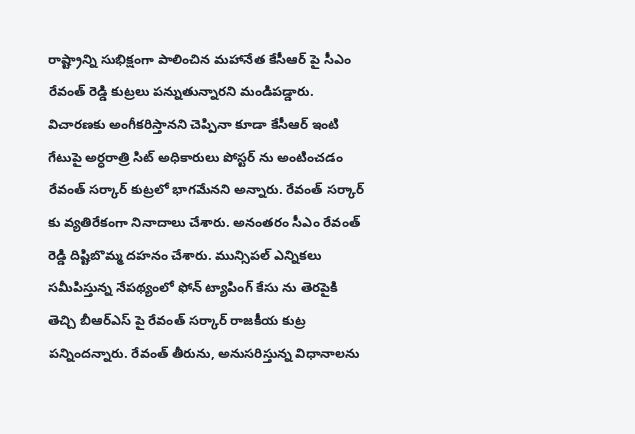రాష్ట్రాన్ని సుభిక్షంగా పాలించిన మహానేత కేసీఆర్ పై సీఎం రేవంత్ రెడ్డి కుట్రలు పన్నుతున్నారని మండిపడ్డారు. విచారణకు అంగీకరిస్తానని చెప్పినా కూడా కేసీఆర్ ఇంటి గేటుపై అర్ధరాత్రి సిట్ అధికారులు పోస్టర్ ను అంటించడం రేవంత్ సర్కార్ కుట్రలో భాగమేనని అన్నారు. రేవంత్ సర్కార్ కు వ్యతిరేకంగా నినాదాలు చేశారు. అనంతరం సీఎం రేవంత్ రెడ్డి దిష్టిబొమ్మ దహనం చేశారు. మున్సిపల్ ఎన్నికలు సమీపిస్తున్న నేపథ్యంలో ఫోన్ ట్యాపింగ్ కేసు ను తెరపైకి తెచ్చి బీఆర్ఎస్ పై రేవంత్ సర్కార్ రాజకీయ కుట్ర పన్నిందన్నారు. రేవంత్ తీరును, అనుసరిస్తున్న విధానాలను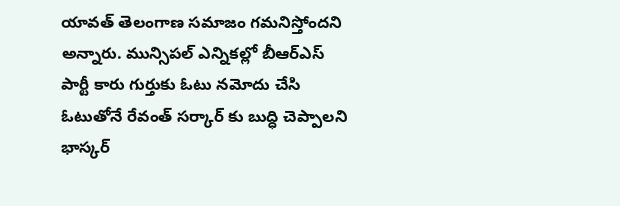యావత్ తెలంగాణ సమాజం గమనిస్తోందని అన్నారు. మున్సిపల్ ఎన్నికల్లో బీఆర్ఎస్ పార్టీ కారు గుర్తుకు ఓటు నమోదు చేసి ఓటుతోనే రేవంత్ సర్కార్ కు బుద్ధి చెప్పాలని భాస్కర్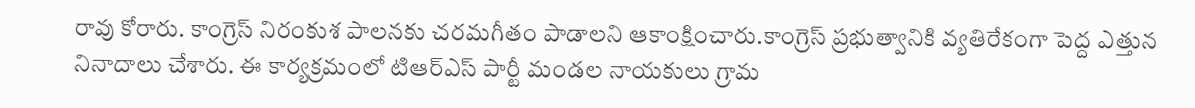రావు కోరారు. కాంగ్రెస్ నిరంకుశ పాలనకు చరమగీతం పాడాలని ఆకాంక్షించారు.కాంగ్రెస్ ప్రభుత్వానికి వ్యతిరేకంగా పెద్ద ఎత్తున నినాదాలు చేశారు. ఈ కార్యక్రమంలో టిఆర్ఎస్ పార్టీ మండల నాయకులు గ్రామ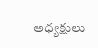అధ్యక్షులు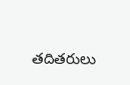తదితరులు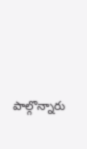పాల్గొన్నారు